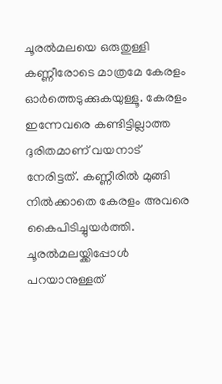ചൂരൽമലയെ ഒരുതുള്ളി കണ്ണീരോടെ മാത്രമേ കേരളം ഓർത്തെടുക്കുകയുള്ളൂ. കേരളം ഇന്നേവരെ കണ്ടിട്ടില്ലാത്ത ദുരിതമാണ് വയനാട് നേരിട്ടത്. കണ്ണീരിൽ മുങ്ങി നിൽക്കാതെ കേരളം അവരെ കൈപിടിച്ചുയർത്തി. ചൂരൽമലയ്ക്കിപ്പോൾ പറയാനുള്ളത്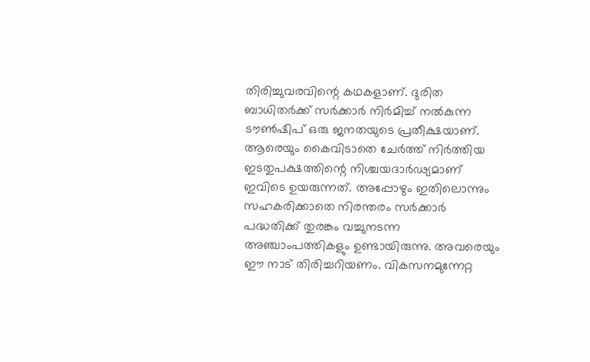തിരിച്ചുവരവിന്റെ കഥകളാണ്. ദുരിത ബാധിതർക്ക് സർക്കാർ നിർമിച്ച് നൽകുന്ന ടൗൺഷിപ് ഒരു ജനതയുടെ പ്രതീക്ഷയാണ്. ആരെയും കൈവിടാതെ ചേർത്ത് നിർത്തിയ ഇടതുപക്ഷത്തിന്റെ നിശ്ചയദാർഢ്യമാണ് ഇവിടെ ഉയരുന്നത്. അപ്പോഴും ഇതിലൊന്നും സഹകരിക്കാതെ നിരന്തരം സർക്കാർ പദ്ധതിക്ക് തുരങ്കം വച്ചുനടന്ന അഞ്ചാംപത്തികളും ഉണ്ടായിരുന്നു. അവരെയും ഈ നാട് തിരിച്ചറിയണം. വികസനമുന്നേറ്റ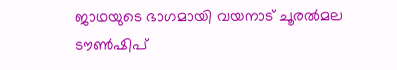ജാഥയുടെ ഭാഗമായി വയനാട് ചൂരൽമല ടൗൺഷിപ്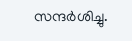സന്ദർശിച്ചു.